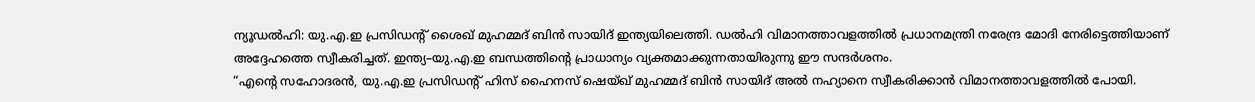ന്യൂഡൽഹി: യു.എ.ഇ പ്രസിഡന്റ് ശൈഖ് മുഹമ്മദ് ബിൻ സായിദ് ഇന്ത്യയിലെത്തി. ഡൽഹി വിമാനത്താവളത്തിൽ പ്രധാനമന്ത്രി നരേന്ദ്ര മോദി നേരിട്ടെത്തിയാണ് അദ്ദേഹത്തെ സ്വീകരിച്ചത്. ഇന്ത്യ–യു.എ.ഇ ബന്ധത്തിൻ്റെ പ്രാധാന്യം വ്യക്തമാക്കുന്നതായിരുന്നു ഈ സന്ദർശനം.
“എൻ്റെ സഹോദരൻ, യു.എ.ഇ പ്രസിഡന്റ് ഹിസ് ഹൈനസ് ഷെയ്ഖ് മുഹമ്മദ് ബിൻ സായിദ് അൽ നഹ്യാനെ സ്വീകരിക്കാൻ വിമാനത്താവളത്തിൽ പോയി.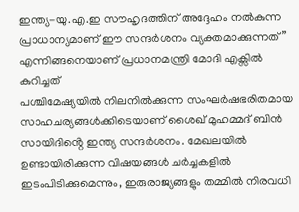ഇന്ത്യ-യു.എ.ഇ സൗഹൃദത്തിന് അദ്ദേഹം നൽകുന്ന പ്രാധാന്യമാണ് ഈ സന്ദർശനം വ്യക്തമാക്കുന്നത്” എന്നിങ്ങനെയാണ് പ്രധാനമന്ത്രി മോദി എക്സിൽ കുറിച്ചത്
പശ്ചിമേഷ്യയിൽ നിലനിൽക്കുന്ന സംഘർഷഭരിതമായ സാഹചര്യങ്ങൾക്കിടെയാണ് ശൈഖ് മുഹമ്മദ് ബിൻ സായിദിൻ്റെ ഇന്ത്യ സന്ദർശനം. മേഖലയിൽ ഉണ്ടായിരിക്കുന്ന വിഷയങ്ങൾ ചർച്ചകളിൽ ഇടംപിടിക്കുമെന്നും, ഇരുരാജ്യങ്ങളും തമ്മിൽ നിരവധി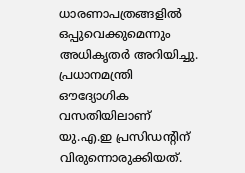ധാരണാപത്രങ്ങളിൽ ഒപ്പുവെക്കുമെന്നും അധികൃതർ അറിയിച്ചു.
പ്രധാനമന്ത്രി ഔദ്യോഗിക വസതിയിലാണ് യു.എ.ഇ പ്രസിഡന്റിന് വിരുന്നൊരുക്കിയത്.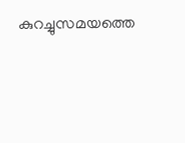കുറച്ചുസമയത്തെ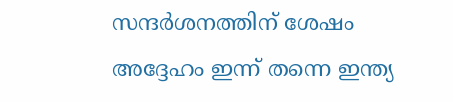സന്ദർശനത്തിന് ശേഷം അദ്ദേഹം ഇന്ന് തന്നെ ഇന്ത്യ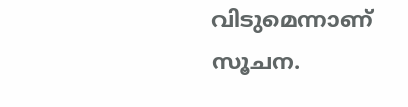വിടുമെന്നാണ് സൂചന.